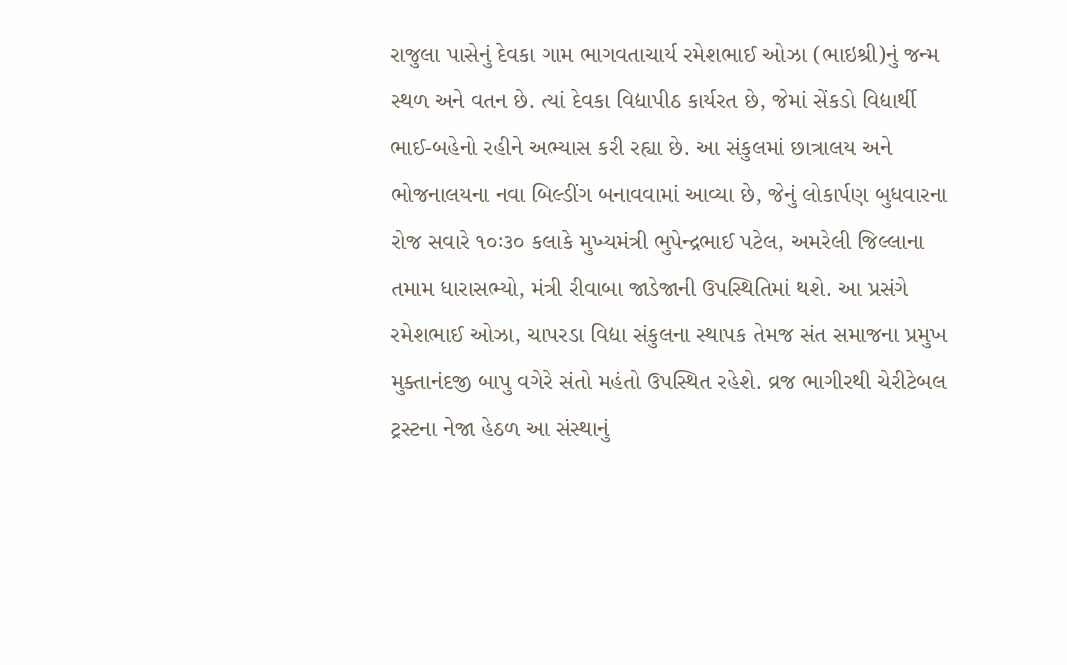રાજુલા પાસેનું દેવકા ગામ ભાગવતાચાર્ય રમેશભાઈ ઓઝા (ભાઇશ્રી)નું જન્મ સ્થળ અને વતન છે. ત્યાં દેવકા વિદ્યાપીઠ કાર્યરત છે, જેમાં સેંકડો વિદ્યાર્થી ભાઈ-બહેનો રહીને અભ્યાસ કરી રહ્યા છે. આ સંકુલમાં છાત્રાલય અને ભોજનાલયના નવા બિલ્ડીંગ બનાવવામાં આવ્યા છે, જેનું લોકાર્પણ બુધવારના રોજ સવારે ૧૦ઃ૩૦ કલાકે મુખ્યમંત્રી ભુપેન્દ્રભાઈ પટેલ, અમરેલી જિલ્લાના તમામ ધારાસભ્યો, મંત્રી રીવાબા જાડેજાની ઉપસ્થિતિમાં થશે. આ પ્રસંગે રમેશભાઈ ઓઝા, ચાપરડા વિદ્યા સંકુલના સ્થાપક તેમજ સંત સમાજના પ્રમુખ મુક્તાનંદજી બાપુ વગેરે સંતો મહંતો ઉપસ્થિત રહેશે. વ્રજ ભાગીરથી ચેરીટેબલ ટ્રસ્ટના નેજા હેઠળ આ સંસ્થાનું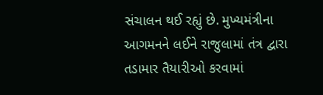સંચાલન થઈ રહ્યું છે. મુખ્યમંત્રીના આગમનને લઈને રાજુલામાં તંત્ર દ્વારા તડામાર તૈયારીઓ કરવામાં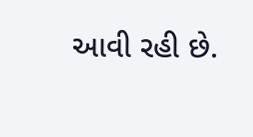આવી રહી છે.